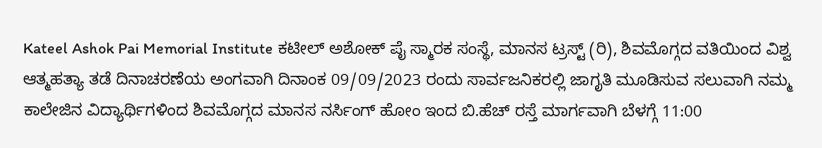Kateel Ashok Pai Memorial Institute ಕಟೀಲ್ ಅಶೋಕ್ ಪೈ ಸ್ಮಾರಕ ಸಂಸ್ಥೆ, ಮಾನಸ ಟ್ರಸ್ಟ್ (ರಿ), ಶಿವಮೊಗ್ಗದ ವತಿಯಿಂದ ವಿಶ್ವ ಆತ್ಮಹತ್ಯಾ ತಡೆ ದಿನಾಚರಣೆಯ ಅಂಗವಾಗಿ ದಿನಾಂಕ 09/09/2023 ರಂದು ಸಾರ್ವಜನಿಕರಲ್ಲಿ ಜಾಗೃತಿ ಮೂಡಿಸುವ ಸಲುವಾಗಿ ನಮ್ಮ ಕಾಲೇಜಿನ ವಿದ್ಯಾರ್ಥಿಗಳಿಂದ ಶಿವಮೊಗ್ಗದ ಮಾನಸ ನರ್ಸಿಂಗ್ ಹೋಂ ಇಂದ ಬಿ.ಹೆಚ್ ರಸ್ತೆ ಮಾರ್ಗವಾಗಿ ಬೆಳಗ್ಗೆ 11:00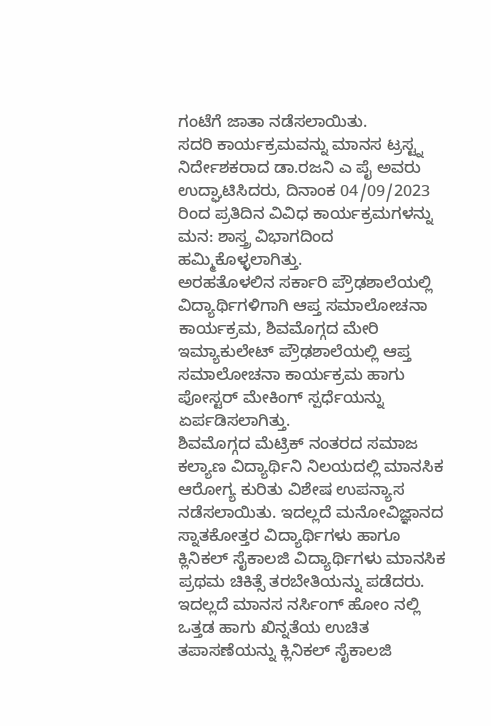ಗಂಟೆಗೆ ಜಾತಾ ನಡೆಸಲಾಯಿತು.
ಸದರಿ ಕಾರ್ಯಕ್ರಮವನ್ನು ಮಾನಸ ಟ್ರಸ್ಟ್ನ ನಿರ್ದೇಶಕರಾದ ಡಾ.ರಜನಿ ಎ ಪೈ ಅವರು ಉದ್ಘಾಟಿಸಿದರು, ದಿನಾಂಕ 04/09/2023 ರಿಂದ ಪ್ರತಿದಿನ ವಿವಿಧ ಕಾರ್ಯಕ್ರಮಗಳನ್ನು ಮನ: ಶಾಸ್ತ್ರ ವಿಭಾಗದಿಂದ ಹಮ್ಮಿಕೊಳ್ಳಲಾಗಿತ್ತು.
ಅರಹತೊಳಲಿನ ಸರ್ಕಾರಿ ಪ್ರೌಢಶಾಲೆಯಲ್ಲಿ ವಿದ್ಯಾರ್ಥಿಗಳಿಗಾಗಿ ಆಪ್ತ ಸಮಾಲೋಚನಾ ಕಾರ್ಯಕ್ರಮ, ಶಿವಮೊಗ್ಗದ ಮೇರಿ ಇಮ್ಯಾಕುಲೇಟ್ ಪ್ರೌಢಶಾಲೆಯಲ್ಲಿ ಆಪ್ತ ಸಮಾಲೋಚನಾ ಕಾರ್ಯಕ್ರಮ ಹಾಗು ಪೋಸ್ಟರ್ ಮೇಕಿಂಗ್ ಸ್ಪರ್ಧೆಯನ್ನು ಏರ್ಪಡಿಸಲಾಗಿತ್ತು.
ಶಿವಮೊಗ್ಗದ ಮೆಟ್ರಿಕ್ ನಂತರದ ಸಮಾಜ ಕಲ್ಯಾಣ ವಿದ್ಯಾರ್ಥಿನಿ ನಿಲಯದಲ್ಲಿ ಮಾನಸಿಕ ಆರೋಗ್ಯ ಕುರಿತು ವಿಶೇಷ ಉಪನ್ಯಾಸ ನಡೆಸಲಾಯಿತು. ಇದಲ್ಲದೆ ಮನೋವಿಜ್ಞಾನದ ಸ್ನಾತಕೋತ್ತರ ವಿದ್ಯಾರ್ಥಿಗಳು ಹಾಗೂ ಕ್ಲಿನಿಕಲ್ ಸೈಕಾಲಜಿ ವಿದ್ಯಾರ್ಥಿಗಳು ಮಾನಸಿಕ ಪ್ರಥಮ ಚಿಕಿತ್ಸೆ ತರಬೇತಿಯನ್ನು ಪಡೆದರು.
ಇದಲ್ಲದೆ ಮಾನಸ ನರ್ಸಿಂಗ್ ಹೋಂ ನಲ್ಲಿ ಒತ್ತಡ ಹಾಗು ಖಿನ್ನತೆಯ ಉಚಿತ ತಪಾಸಣೆಯನ್ನು ಕ್ಲಿನಿಕಲ್ ಸೈಕಾಲಜಿ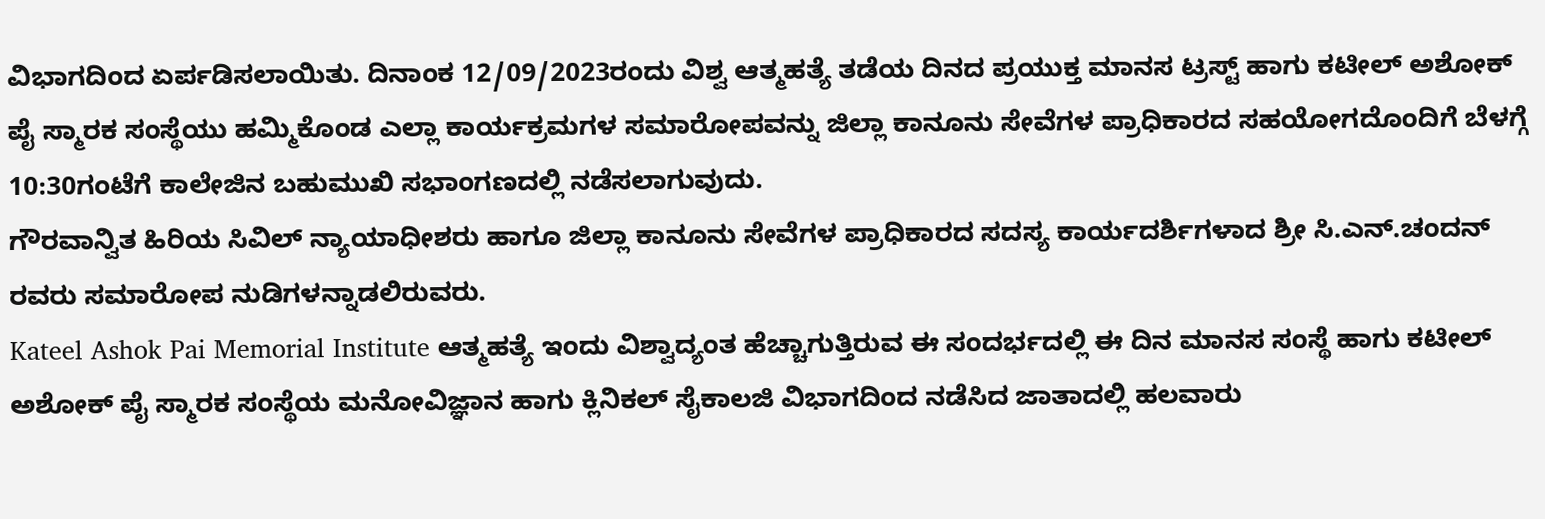ವಿಭಾಗದಿಂದ ಏರ್ಪಡಿಸಲಾಯಿತು. ದಿನಾಂಕ 12/09/2023ರಂದು ವಿಶ್ವ ಆತ್ಮಹತ್ಯೆ ತಡೆಯ ದಿನದ ಪ್ರಯುಕ್ತ ಮಾನಸ ಟ್ರಸ್ಟ್ ಹಾಗು ಕಟೀಲ್ ಅಶೋಕ್ ಪೈ ಸ್ಮಾರಕ ಸಂಸ್ಥೆಯು ಹಮ್ಮಿಕೊಂಡ ಎಲ್ಲಾ ಕಾರ್ಯಕ್ರಮಗಳ ಸಮಾರೋಪವನ್ನು ಜಿಲ್ಲಾ ಕಾನೂನು ಸೇವೆಗಳ ಪ್ರಾಧಿಕಾರದ ಸಹಯೋಗದೊಂದಿಗೆ ಬೆಳಗ್ಗೆ 10:30ಗಂಟೆಗೆ ಕಾಲೇಜಿನ ಬಹುಮುಖಿ ಸಭಾಂಗಣದಲ್ಲಿ ನಡೆಸಲಾಗುವುದು.
ಗೌರವಾನ್ವಿತ ಹಿರಿಯ ಸಿವಿಲ್ ನ್ಯಾಯಾಧೀಶರು ಹಾಗೂ ಜಿಲ್ಲಾ ಕಾನೂನು ಸೇವೆಗಳ ಪ್ರಾಧಿಕಾರದ ಸದಸ್ಯ ಕಾರ್ಯದರ್ಶಿಗಳಾದ ಶ್ರೀ ಸಿ.ಎನ್.ಚಂದನ್ ರವರು ಸಮಾರೋಪ ನುಡಿಗಳನ್ನಾಡಲಿರುವರು.
Kateel Ashok Pai Memorial Institute ಆತ್ಮಹತ್ಯೆ ಇಂದು ವಿಶ್ವಾದ್ಯಂತ ಹೆಚ್ಚಾಗುತ್ತಿರುವ ಈ ಸಂದರ್ಭದಲ್ಲಿ ಈ ದಿನ ಮಾನಸ ಸಂಸ್ಥೆ ಹಾಗು ಕಟೀಲ್ ಅಶೋಕ್ ಪೈ ಸ್ಮಾರಕ ಸಂಸ್ಥೆಯ ಮನೋವಿಜ್ಞಾನ ಹಾಗು ಕ್ಲಿನಿಕಲ್ ಸೈಕಾಲಜಿ ವಿಭಾಗದಿಂದ ನಡೆಸಿದ ಜಾತಾದಲ್ಲಿ ಹಲವಾರು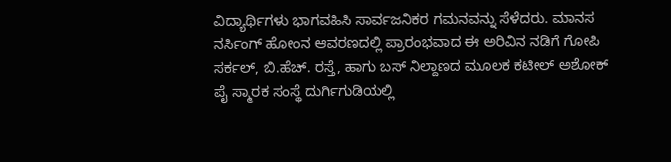ವಿದ್ಯಾರ್ಥಿಗಳು ಭಾಗವಹಿಸಿ ಸಾರ್ವಜನಿಕರ ಗಮನವನ್ನು ಸೆಳೆದರು. ಮಾನಸ ನರ್ಸಿಂಗ್ ಹೋಂನ ಆವರಣದಲ್ಲಿ ಪ್ರಾರಂಭವಾದ ಈ ಅರಿವಿನ ನಡಿಗೆ ಗೋಪಿ ಸರ್ಕಲ್, ಬಿ.ಹೆಚ್. ರಸ್ತೆ, ಹಾಗು ಬಸ್ ನಿಲ್ದಾಣದ ಮೂಲಕ ಕಟೀಲ್ ಅಶೋಕ್ ಪೈ ಸ್ಮಾರಕ ಸಂಸ್ಥೆ ದುರ್ಗಿಗುಡಿಯಲ್ಲಿ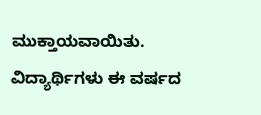ಮುಕ್ತಾಯವಾಯಿತು.
ವಿದ್ಯಾರ್ಥಿಗಳು ಈ ವರ್ಷದ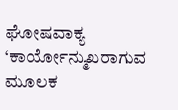ಘೋಷವಾಕ್ಯ ‘ಕಾರ್ಯೋನ್ಮುಖರಾಗುವ ಮೂಲಕ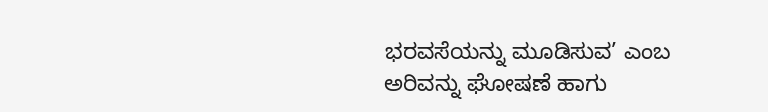ಭರವಸೆಯನ್ನು ಮೂಡಿಸುವ’ ಎಂಬ ಅರಿವನ್ನು ಘೋಷಣೆ ಹಾಗು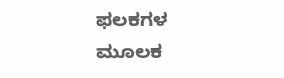ಫಲಕಗಳ ಮೂಲಕ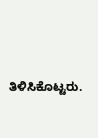ತಿಳಿಸಿಕೊಟ್ಟರು.